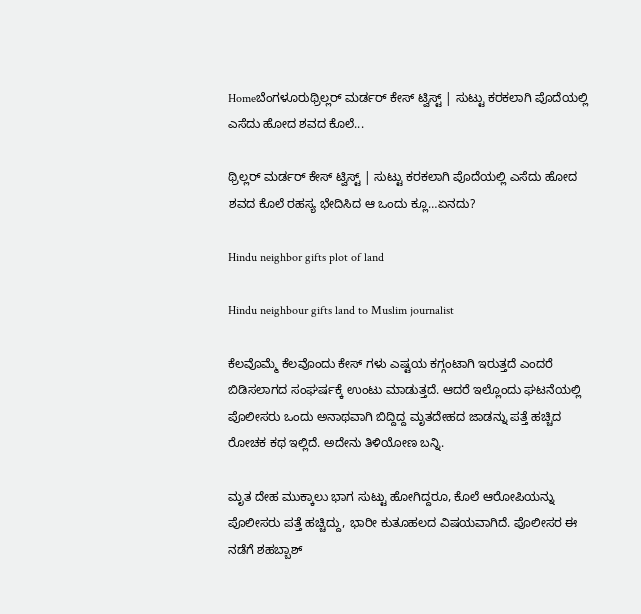Homeಬೆಂಗಳೂರುಥ್ರಿಲ್ಲರ್ ಮರ್ಡರ್ ಕೇಸ್ ಟ್ವಿಸ್ಟ್ | ಸುಟ್ಟು ಕರಕಲಾಗಿ ಪೊದೆಯಲ್ಲಿ ಎಸೆದು ಹೋದ ಶವದ ಕೊಲೆ...

ಥ್ರಿಲ್ಲರ್ ಮರ್ಡರ್ ಕೇಸ್ ಟ್ವಿಸ್ಟ್ | ಸುಟ್ಟು ಕರಕಲಾಗಿ ಪೊದೆಯಲ್ಲಿ ಎಸೆದು ಹೋದ ಶವದ ಕೊಲೆ ರಹಸ್ಯ ಭೇದಿಸಿದ ಆ ಒಂದು ಕ್ಲೂ…ಏನದು?

Hindu neighbor gifts plot of land

Hindu neighbour gifts land to Muslim journalist

ಕೆಲವೊಮ್ಮೆ ಕೆಲವೊಂದು ಕೇಸ್ ಗಳು ಎಷ್ಟಯ ಕಗ್ಗಂಟಾಗಿ ಇರುತ್ತದೆ ಎಂದರೆ ಬಿಡಿಸಲಾಗದ ಸಂಘರ್ಷಕ್ಕೆ ಉಂಟು ಮಾಡುತ್ತದೆ. ಆದರೆ ಇಲ್ಲೊಂದು ಘಟನೆಯಲ್ಲಿ ಪೊಲೀಸರು ಒಂದು ಅನಾಥವಾಗಿ ಬಿದ್ದಿದ್ದ ಮೃತದೇಹದ ಜಾಡನ್ನು ಪತ್ತೆ ಹಚ್ಚಿದ ರೋಚಕ ಕಥ ಇಲ್ಲಿದೆ. ಅದೇನು ತಿಳಿಯೋಣ ಬನ್ನಿ.

ಮೃತ ದೇಹ ಮುಕ್ಕಾಲು ಭಾಗ ಸುಟ್ಟು ಹೋಗಿದ್ದರೂ, ಕೊಲೆ ಆರೋಪಿಯನ್ನು ಪೊಲೀಸರು ಪತ್ತೆ ಹಚ್ಚಿದ್ದು, ಭಾರೀ ಕುತೂಹಲದ ವಿಷಯವಾಗಿದೆ. ಪೊಲೀಸರ ಈ ನಡೆಗೆ ಶಹಬ್ಬಾಶ್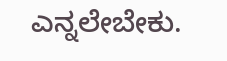ಎನ್ನಲೇಬೇಕು.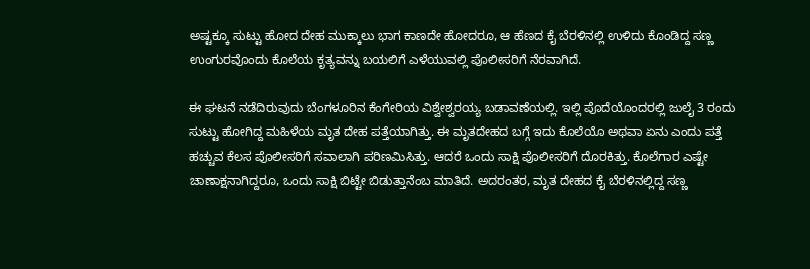ಅಷ್ಟಕ್ಕೂ ಸುಟ್ಟು ಹೋದ ದೇಹ ಮುಕ್ಕಾಲು ಭಾಗ ಕಾಣದೇ ಹೋದರೂ, ಆ ಹೆಣದ ಕೈ ಬೆರಳಿನಲ್ಲಿ ಉಳಿದು ಕೊಂಡಿದ್ದ ಸಣ್ಣ ಉಂಗುರವೊಂದು ಕೊಲೆಯ ಕೃತ್ಯವನ್ನು ಬಯಲಿಗೆ ಎಳೆಯುವಲ್ಲಿ ಪೊಲೀಸರಿಗೆ ನೆರವಾಗಿದೆ.

ಈ ಘಟನೆ ನಡೆದಿರುವುದು ಬೆಂಗಳೂರಿನ ಕೆಂಗೇರಿಯ ವಿಶ್ವೇಶ್ವರಯ್ಯ ಬಡಾವಣೆಯಲ್ಲಿ. ಇಲ್ಲಿ ಪೊದೆಯೊಂದರಲ್ಲಿ ಜುಲೈ 3 ರಂದು ಸುಟ್ಟು ಹೋಗಿದ್ದ ಮಹಿಳೆಯ ಮೃತ ದೇಹ ಪತ್ತೆಯಾಗಿತ್ತು. ಈ ಮೃತದೇಹದ ಬಗ್ಗೆ ಇದು ಕೊಲೆಯೊ ಅಥವಾ ಏನು ಎಂದು ಪತ್ತೆ ಹಚ್ಚುವ ಕೆಲಸ ಪೊಲೀಸರಿಗೆ ಸವಾಲಾಗಿ ಪರಿಣಮಿಸಿತ್ತು. ಆದರೆ ಒಂದು ಸಾಕ್ಷಿ ಪೊಲೀಸರಿಗೆ ದೊರಕಿತ್ತು. ಕೊಲೆಗಾರ ಎಷ್ಟೇ ಚಾಣಾಕ್ಷನಾಗಿದ್ದರೂ, ಒಂದು ಸಾಕ್ಷಿ ಬಿಟ್ಟೇ ಬಿಡುತ್ತಾನೆಂಬ ಮಾತಿದೆ. ಅದರಂತರ, ಮೃತ ದೇಹದ ಕೈ ಬೆರಳಿನಲ್ಲಿದ್ದ ಸಣ್ಣ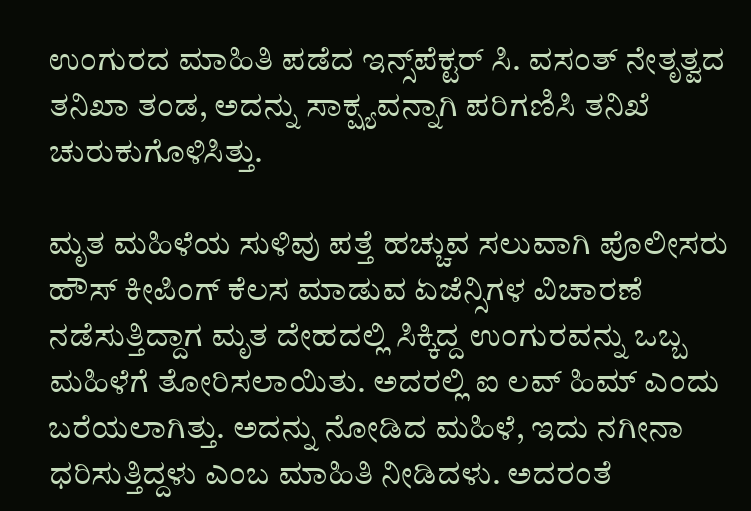ಉಂಗುರದ ಮಾಹಿತಿ ಪಡೆದ ಇನ್ಸ್‌ಪೆಕ್ಟರ್ ಸಿ. ವಸಂತ್ ನೇತೃತ್ವದ ತನಿಖಾ ತಂಡ, ಅದನ್ನು ಸಾಕ್ಷ್ಯವನ್ನಾಗಿ ಪರಿಗಣಿಸಿ ತನಿಖೆ ಚುರುಕುಗೊಳಿಸಿತ್ತು.

ಮೃತ ಮಹಿಳೆಯ ಸುಳಿವು ಪತ್ತೆ ಹಚ್ಚುವ ಸಲುವಾಗಿ ಪೊಲೀಸರು ಹೌಸ್ ಕೀಪಿಂಗ್ ಕೆಲಸ ಮಾಡುವ ಏಜೆನ್ಸಿಗಳ ವಿಚಾರಣೆ ನಡೆಸುತ್ತಿದ್ದಾಗ ಮೃತ ದೇಹದಲ್ಲಿ ಸಿಕ್ಕಿದ್ದ ಉಂಗುರವನ್ನು ಒಬ್ಬ ಮಹಿಳೆಗೆ ತೋರಿಸಲಾಯಿತು. ಅದರಲ್ಲಿ ಐ ಲವ್ ಹಿಮ್ ಎಂದು ಬರೆಯಲಾಗಿತ್ತು. ಅದನ್ನು ನೋಡಿದ ಮಹಿಳೆ, ಇದು ನಗೀನಾ ಧರಿಸುತ್ತಿದ್ದಳು ಎಂಬ ಮಾಹಿತಿ ನೀಡಿದಳು. ಅದರಂತೆ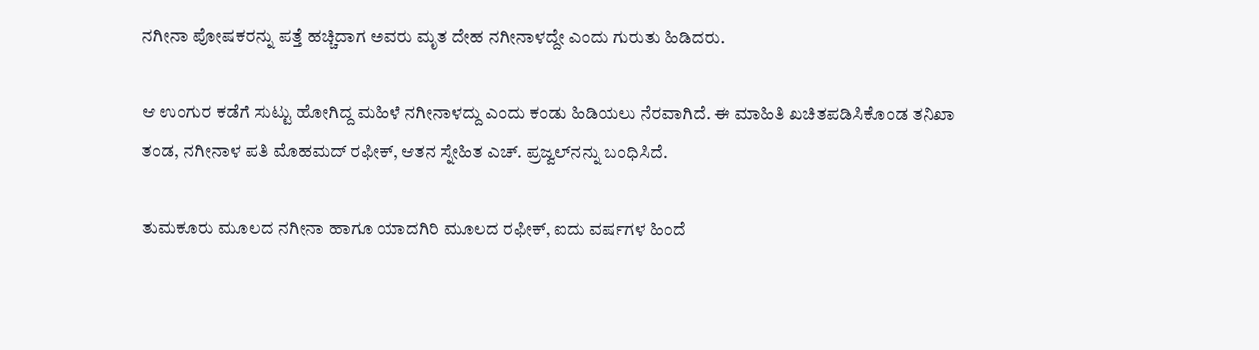ನಗೀನಾ ಪೋಷಕರನ್ನು ಪತ್ತೆ ಹಚ್ಚಿದಾಗ ಅವರು ಮೃತ ದೇಹ ನಗೀನಾಳದ್ದೇ ಎಂದು ಗುರುತು ಹಿಡಿದರು.

ಆ ಉಂಗುರ ಕಡೆಗೆ ಸುಟ್ಟು ಹೋಗಿದ್ದ ಮಹಿಳೆ ನಗೀನಾಳದ್ದು ಎಂದು ಕಂಡು ಹಿಡಿಯಲು ನೆರವಾಗಿದೆ. ಈ ಮಾಹಿತಿ ಖಚಿತಪಡಿಸಿಕೊಂಡ ತನಿಖಾ ತಂಡ, ನಗೀನಾಳ ಪತಿ ಮೊಹಮದ್ ರಫೀಕ್, ಆತನ ಸ್ನೇಹಿತ ಎಚ್. ಪ್ರಜ್ವಲ್‌ನನ್ನು ಬಂಧಿಸಿದೆ.

ತುಮಕೂರು ಮೂಲದ ನಗೀನಾ ಹಾಗೂ ಯಾದಗಿರಿ ಮೂಲದ ರಫೀಕ್, ಐದು ವರ್ಷಗಳ ಹಿಂದೆ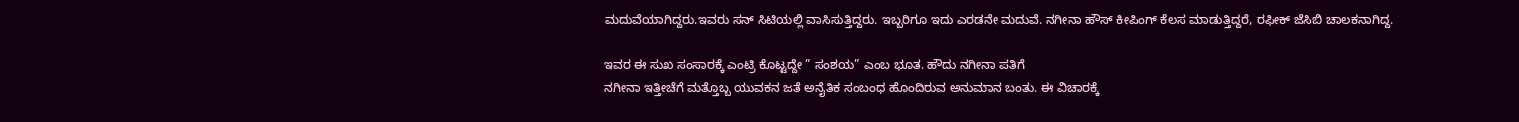ಮದುವೆಯಾಗಿದ್ದರು.ಇವರು ಸನ್ ಸಿಟಿಯಲ್ಲಿ ವಾಸಿಸುತ್ತಿದ್ದರು. ಇಬ್ಬರಿಗೂ ಇದು ಎರಡನೇ ಮದುವೆ. ನಗೀನಾ ಹೌಸ್ ಕೀಪಿಂಗ್ ಕೆಲಸ ಮಾಡುತ್ತಿದ್ದರೆ, ರಫೀಕ್ ಜೆಸಿಬಿ ಚಾಲಕನಾಗಿದ್ದ.

ಇವರ ಈ ಸುಖ ಸಂಸಾರಕ್ಕೆ ಎಂಟ್ರಿ ಕೊಟ್ಟದ್ದೇ ” ಸಂಶಯ” ಎಂಬ ಭೂತ. ಹೌದು ನಗೀನಾ ಪತಿಗೆ
ನಗೀನಾ ಇತ್ತೀಚೆಗೆ ಮತ್ತೊಬ್ಬ ಯುವಕನ ಜತೆ ಅನೈತಿಕ ಸಂಬಂಧ ಹೊಂದಿರುವ ಅನುಮಾನ ಬಂತು. ಈ ವಿಚಾರಕ್ಕೆ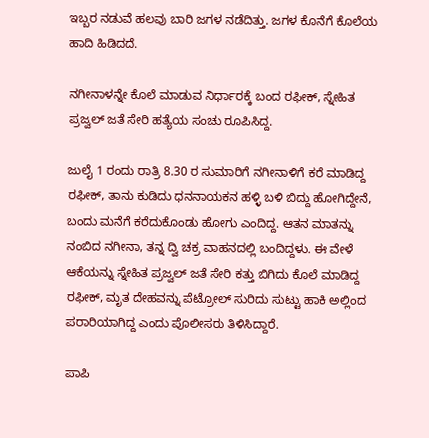ಇಬ್ಬರ ನಡುವೆ ಹಲವು ಬಾರಿ ಜಗಳ ನಡೆದಿತ್ತು. ಜಗಳ ಕೊನೆಗೆ ಕೊಲೆಯ ಹಾದಿ ಹಿಡಿದದೆ.

ನಗೀನಾಳನ್ನೇ ಕೊಲೆ ಮಾಡುವ ನಿರ್ಧಾರಕ್ಕೆ ಬಂದ ರಫೀಕ್, ಸ್ನೇಹಿತ ಪ್ರಜ್ವಲ್ ಜತೆ ಸೇರಿ ಹತ್ಯೆಯ ಸಂಚು ರೂಪಿಸಿದ್ದ.

ಜುಲೈ 1 ರಂದು ರಾತ್ರಿ 8.30 ರ ಸುಮಾರಿಗೆ ನಗೀನಾಳಿಗೆ ಕರೆ ಮಾಡಿದ್ದ ರಫೀಕ್, ತಾನು ಕುಡಿದು ಧನನಾಯಕನ ಹಳ್ಳಿ ಬಳಿ ಬಿದ್ದು ಹೋಗಿದ್ದೇನೆ, ಬಂದು ಮನೆಗೆ ಕರೆದುಕೊಂಡು ಹೋಗು ಎಂದಿದ್ದ. ಆತನ ಮಾತನ್ನು ನಂಬಿದ ನಗೀನಾ, ತನ್ನ ದ್ವಿ ಚಕ್ರ ವಾಹನದಲ್ಲಿ ಬಂದಿದ್ದಳು. ಈ ವೇಳೆ ಆಕೆಯನ್ನು ಸ್ನೇಹಿತ ಪ್ರಜ್ವಲ್ ಜತೆ ಸೇರಿ ಕತ್ತು ಬಿಗಿದು ಕೊಲೆ ಮಾಡಿದ್ದ ರಫೀಕ್, ಮೃತ ದೇಹವನ್ನು ಪೆಟ್ರೋಲ್ ಸುರಿದು ಸುಟ್ಟು ಹಾಕಿ ಅಲ್ಲಿಂದ ಪರಾರಿಯಾಗಿದ್ದ ಎಂದು ಪೊಲೀಸರು ತಿಳಿಸಿದ್ದಾರೆ.

ಪಾಪಿ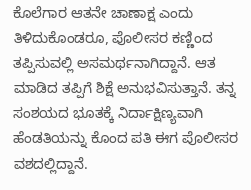ಕೊಲೆಗಾರ ಆತನೇ ಚಾಣಾಕ್ಷ ಎಂದು ತಿಳಿದುಕೊಂಡರೂ, ಪೊಲೀಸರ ಕಣ್ಣಿಂದ ತಪ್ಪಿಸುವಲ್ಲಿ ಅಸಮರ್ಥನಾಗಿದ್ದಾನೆ. ಆತ ಮಾಡಿದ ತಪ್ಪಿಗೆ ಶಿಕ್ಷೆ ಅನುಭವಿಸುತ್ತಾನೆ. ತನ್ನ ಸಂಶಯದ ಭೂತಕ್ಕೆ ನಿರ್ದಾಕ್ಷಿಣ್ಯವಾಗಿ ಹೆಂಡತಿಯನ್ನು ಕೊಂದ ಪತಿ ಈಗ ಪೊಲೀಸರ ವಶದಲ್ಲಿದ್ದಾನೆ.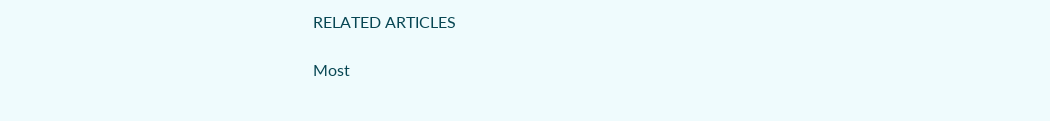RELATED ARTICLES

Most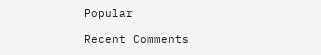Popular

Recent Comments